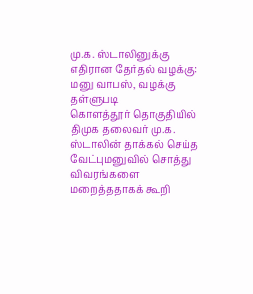மு.க. ஸ்டாலினுக்கு எதிரான தேர்தல் வழக்கு: மனு வாபஸ், வழக்கு தள்ளுபடி
கொளத்தூர் தொகுதியில் திமுக தலைவர் மு.க. ஸ்டாலின் தாக்கல் செய்த வேட்புமனுவில் சொத்து விவரங்களை மறைத்ததாகக் கூறி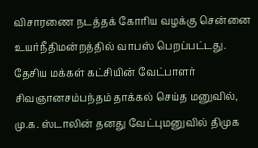விசாரணை நடத்தக் கோரிய வழக்கு சென்னை உயர்நீதிமன்றத்தில் வாபஸ் பெறப்பட்டது.
தேசிய மக்கள் கட்சியின் வேட்பாளர் சிவஞானசம்பந்தம் தாக்கல் செய்த மனுவில், மு.க. ஸ்டாலின் தனது வேட்புமனுவில் திமுக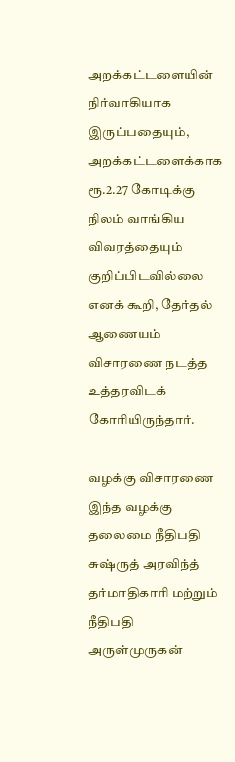அறக்கட்டளையின் நிர்வாகியாக இருப்பதையும், அறக்கட்டளைக்காக ரூ.2.27 கோடிக்கு நிலம் வாங்கிய விவரத்தையும் குறிப்பிடவில்லை எனக் கூறி, தேர்தல் ஆணையம் விசாரணை நடத்த உத்தரவிடக் கோரியிருந்தார்.

வழக்கு விசாரணை
இந்த வழக்கு தலைமை நீதிபதி சுஷ்ருத் அரவிந்த் தர்மாதிகாரி மற்றும் நீதிபதி அருள்முருகன்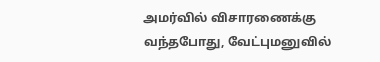அமர்வில் விசாரணைக்கு வந்தபோது, வேட்புமனுவில்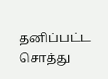தனிப்பட்ட சொத்து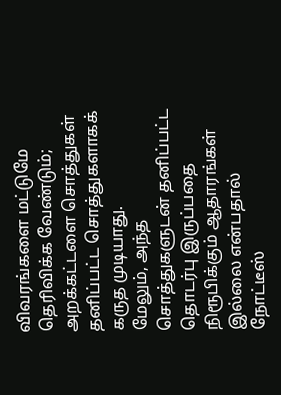விவரங்களை மட்டுமே தெரிவிக்க வேண்டும்; அறக்கட்டளை சொத்துகள் தனிப்பட்ட சொத்துகளாகக் கருத முடியாது.
மேலும், அந்த சொத்துகளுடன் தனிப்பட்ட தொடர்பு இருப்பதை நிரூபிக்கும் ஆதாரங்கள் இல்லை என்பதால் நோட்டீஸ்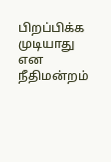பிறப்பிக்க முடியாது என நீதிமன்றம்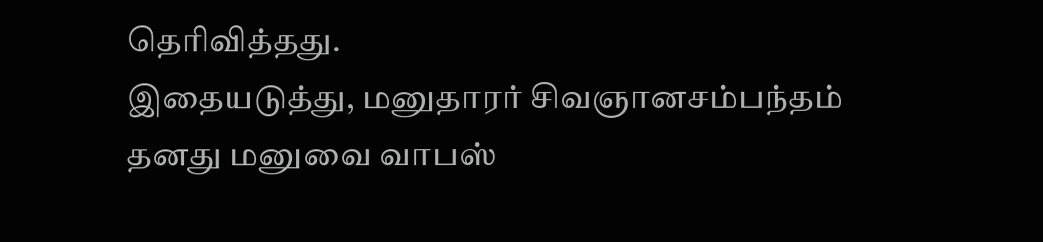தெரிவித்தது.
இதையடுத்து, மனுதாரர் சிவஞானசம்பந்தம் தனது மனுவை வாபஸ்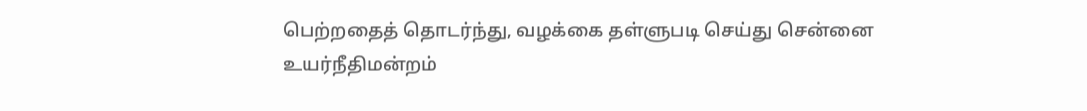பெற்றதைத் தொடர்ந்து, வழக்கை தள்ளுபடி செய்து சென்னை உயர்நீதிமன்றம்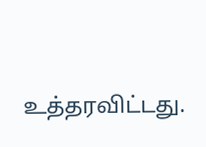உத்தரவிட்டது.